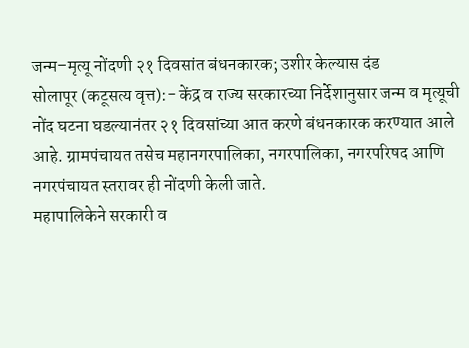जन्म–मृत्यू नोंदणी २१ दिवसांत बंधनकारक; उशीर केल्यास दंड
सोलापूर (कटूसत्य वृत्त):- केंद्र व राज्य सरकारच्या निर्देशानुसार जन्म व मृत्यूची नोंद घटना घडल्यानंतर २१ दिवसांच्या आत करणे बंधनकारक करण्यात आले आहे. ग्रामपंचायत तसेच महानगरपालिका, नगरपालिका, नगरपरिषद आणि नगरपंचायत स्तरावर ही नोंदणी केली जाते.
महापालिकेने सरकारी व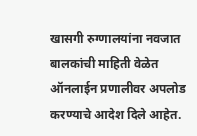खासगी रुग्णालयांना नवजात बालकांची माहिती वेळेत ऑनलाईन प्रणालीवर अपलोड करण्याचे आदेश दिले आहेत.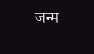जन्म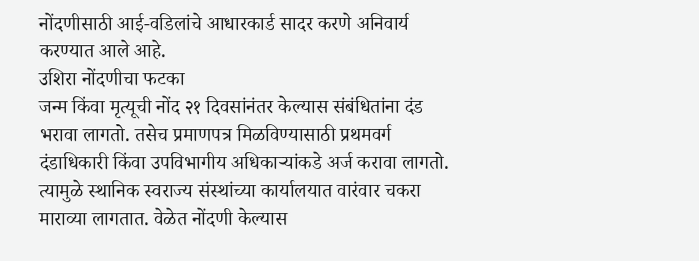नोंदणीसाठी आई-वडिलांचे आधारकार्ड सादर करणे अनिवार्य करण्यात आले आहे.
उशिरा नोंदणीचा फटका
जन्म किंवा मृत्यूची नोंद २१ दिवसांनंतर केल्यास संबंधितांना दंड भरावा लागतो. तसेच प्रमाणपत्र मिळविण्यासाठी प्रथमवर्ग दंडाधिकारी किंवा उपविभागीय अधिकाऱ्यांकडे अर्ज करावा लागतो. त्यामुळे स्थानिक स्वराज्य संस्थांच्या कार्यालयात वारंवार चकरा माराव्या लागतात. वेळेत नोंदणी केल्यास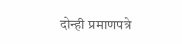दोन्ही प्रमाणपत्रे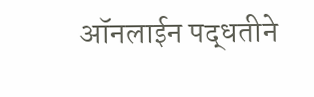ऑनलाईन पद्धतीने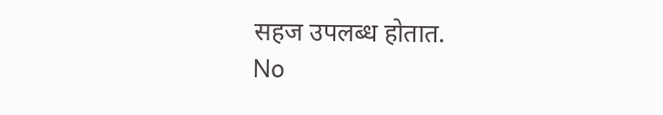सहज उपलब्ध होतात.
No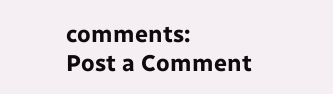comments:
Post a Comment